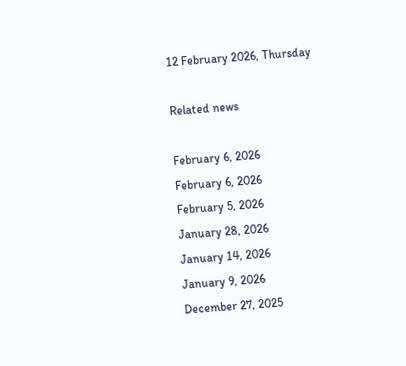12 February 2026, Thursday

Related news

February 6, 2026
February 6, 2026
February 5, 2026
January 28, 2026
January 14, 2026
January 9, 2026
December 27, 2025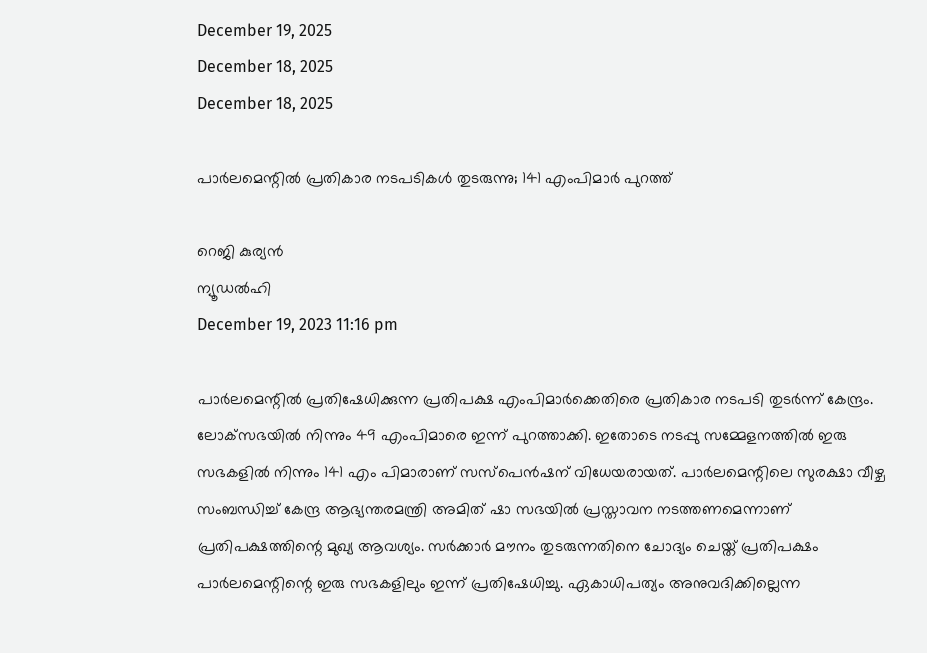December 19, 2025
December 18, 2025
December 18, 2025

പാര്‍ലമെന്റില്‍ പ്രതികാര നടപടികള്‍ തുടരുന്നു; 141 എംപിമാര്‍ പുറത്ത്

റെജി കുര്യന്‍
ന്യൂഡല്‍ഹി
December 19, 2023 11:16 pm

പാര്‍ലമെന്റില്‍ പ്രതിഷേധിക്കുന്ന പ്രതിപക്ഷ എംപിമാര്‍ക്കെതിരെ പ്രതികാര നടപടി തുടര്‍ന്ന് കേന്ദ്രം. ലോക്‌സഭയില്‍ നിന്നും 49 എംപിമാരെ ഇന്ന് പുറത്താക്കി. ഇതോടെ നടപ്പു സമ്മേളനത്തില്‍ ഇരു സഭകളില്‍ നിന്നും 141 എം പിമാരാണ് സസ്‌പെന്‍ഷന് വിധേയരായത്. പാര്‍ലമെന്റിലെ സുരക്ഷാ വീഴ്ച സംബന്ധിച്ച് കേന്ദ്ര ആഭ്യന്തരമന്ത്രി അമിത് ഷാ സഭയില്‍ പ്രസ്താവന നടത്തണമെന്നാണ് പ്രതിപക്ഷത്തിന്റെ മുഖ്യ ആവശ്യം. സര്‍ക്കാര്‍ മൗനം തുടരുന്നതിനെ ചോദ്യം ചെയ്ത് പ്രതിപക്ഷം പാര്‍ലമെന്റിന്റെ ഇരു സഭകളിലും ഇന്ന് പ്രതിഷേധിച്ചു. ഏകാധിപത്യം അനുവദിക്കില്ലെന്ന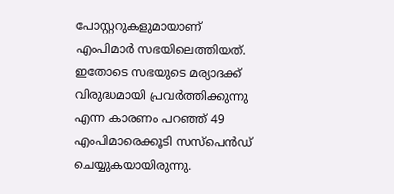പോസ്റ്ററുകളുമായാണ് എംപിമാര്‍ സഭയിലെത്തിയത്. ഇതോടെ സഭയുടെ മര്യാദക്ക് വിരുദ്ധമായി പ്രവര്‍ത്തിക്കുന്നു എന്ന കാരണം പറഞ്ഞ് 49 എംപിമാരെക്കൂടി സസ്‌പെന്‍ഡ് ചെയ്യുകയായിരുന്നു.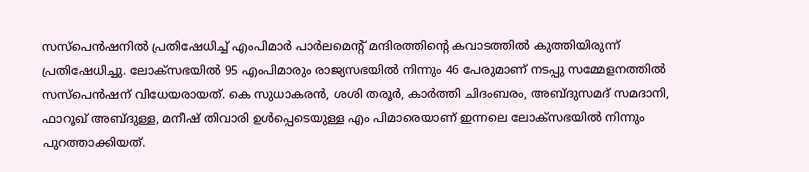സസ്‌പെന്‍ഷനില്‍ പ്രതിഷേധിച്ച് എംപിമാര്‍ പാര്‍ലമെന്റ് മന്ദിരത്തിന്റെ കവാടത്തില്‍ കുത്തിയിരുന്ന് പ്രതിഷേധിച്ചു. ലോക്‌സഭയില്‍ 95 എംപിമാരും രാജ്യസഭയില്‍ നിന്നും 46 പേരുമാണ് നടപ്പു സമ്മേളനത്തില്‍ സസ്‌പെന്‍ഷന് വിധേയരായത്. കെ സുധാകരന്‍, ശശി തരൂര്‍, കാര്‍ത്തി ചിദംബരം, അബ്ദുസമദ് സമദാനി, ഫാറൂഖ് അബ്ദുള്ള, മനീഷ് തിവാരി ഉള്‍പ്പെടെയുള്ള എം പിമാരെയാണ് ഇന്നലെ ലോക്‌സഭയില്‍ നിന്നും പുറത്താക്കിയത്.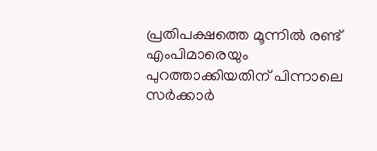പ്രതിപക്ഷത്തെ മൂന്നില്‍ രണ്ട് എംപിമാരെയും പുറത്താക്കിയതിന് പിന്നാലെ സര്‍ക്കാര്‍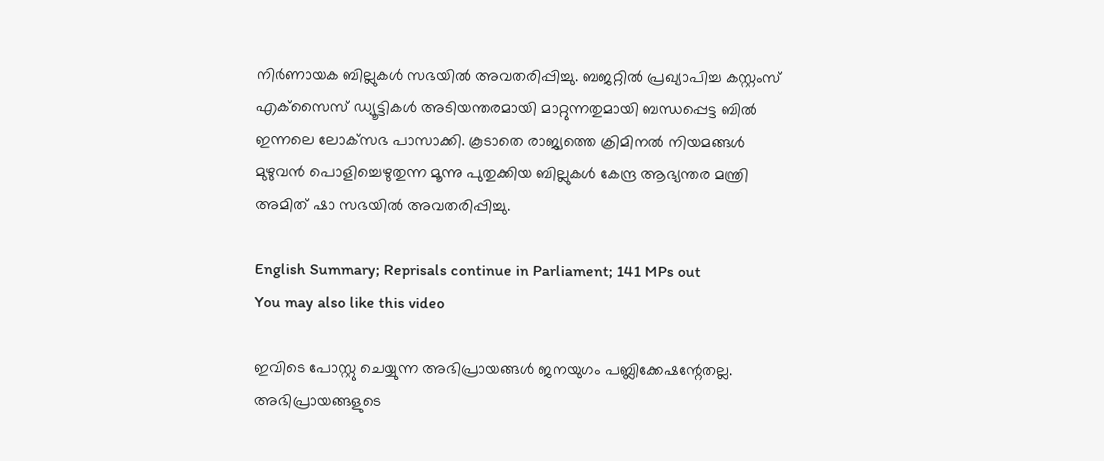നിര്‍ണായക ബില്ലുകള്‍ സഭയില്‍ അവതരിപ്പിച്ചു. ബജറ്റില്‍ പ്രഖ്യാപിച്ച കസ്റ്റംസ് എക്‌സൈസ് ഡ്യൂട്ടികള്‍ അടിയന്തരമായി മാറ്റുന്നതുമായി ബന്ധപ്പെട്ട ബില്‍ ഇന്നലെ ലോക്‌സഭ പാസാക്കി. കൂടാതെ രാജ്യത്തെ ക്രിമിനല്‍ നിയമങ്ങള്‍ മുഴുവന്‍ പൊളിച്ചെഴുതുന്ന മൂന്നു പുതുക്കിയ ബില്ലുകള്‍ കേന്ദ്ര ആഭ്യന്തര മന്ത്രി അമിത് ഷാ സഭയില്‍ അവതരിപ്പിച്ചു.

English Summary; Reprisals continue in Parliament; 141 MPs out
You may also like this video

ഇവിടെ പോസ്റ്റു ചെയ്യുന്ന അഭിപ്രായങ്ങള്‍ ജനയുഗം പബ്ലിക്കേഷന്റേതല്ല. അഭിപ്രായങ്ങളുടെ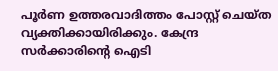പൂര്‍ണ ഉത്തരവാദിത്തം പോസ്റ്റ് ചെയ്ത വ്യക്തിക്കായിരിക്കും. കേന്ദ്ര സര്‍ക്കാരിന്റെ ഐടി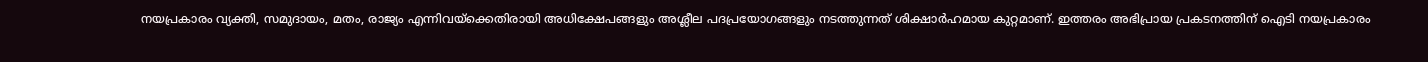നയപ്രകാരം വ്യക്തി, സമുദായം, മതം, രാജ്യം എന്നിവയ്‌ക്കെതിരായി അധിക്ഷേപങ്ങളും അശ്ലീല പദപ്രയോഗങ്ങളും നടത്തുന്നത് ശിക്ഷാര്‍ഹമായ കുറ്റമാണ്. ഇത്തരം അഭിപ്രായ പ്രകടനത്തിന് ഐടി നയപ്രകാരം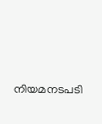നിയമനടപടി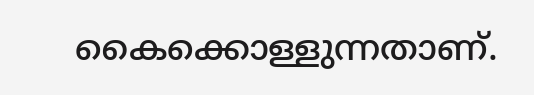കൈക്കൊള്ളുന്നതാണ്.